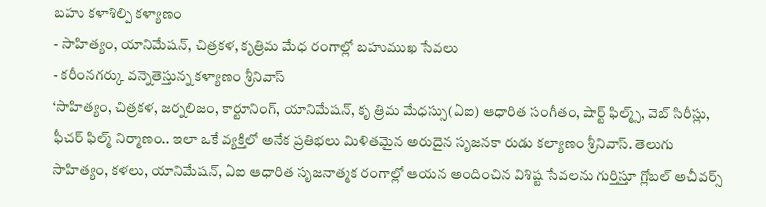బహు కళాశిల్పి కళ్యాణం
- సాహిత్యం, యానిమేషన్, చిత్రకళ, కృత్రిమ మేధ రంగాల్లో బహుముఖ సేవలు
- కరీంనగర్కు వన్నెతెస్తున్న కళ్యాణం శ్రీనివాస్
‘సాహిత్యం, చిత్రకళ, జర్నలిజం, కార్టూనింగ్, యానిమేషన్, కృ త్రిమ మేధస్సు(ఏఐ) ఆధారిత సంగీతం, షార్ట్ ఫిల్మ్స్, వెబ్ సిరీస్లు, ఫీచర్ ఫిల్మ్ నిర్మాణం.. ఇలా ఒకే వ్యక్తిలో అనేక ప్రతిభలు మిళితమైన అరుదైన సృజనకా రుడు కల్యాణం శ్రీనివాస్. తెలుగు సాహిత్యం, కళలు, యానిమేషన్, ఏఐ ఆధారిత సృజనాత్మక రంగాల్లో ఆయన అందించిన విశిష్ట సేవలను గుర్తిస్తూ గ్లోబల్ అచీవర్స్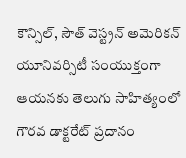కౌన్సిల్, సౌత్ వెస్ట్రన్ అమెరికన్ యూనివర్సిటీ సంయుక్తంగా ఆయనకు తెలుగు సాహిత్యంలో గౌరవ డాక్టరేట్ ప్రదానం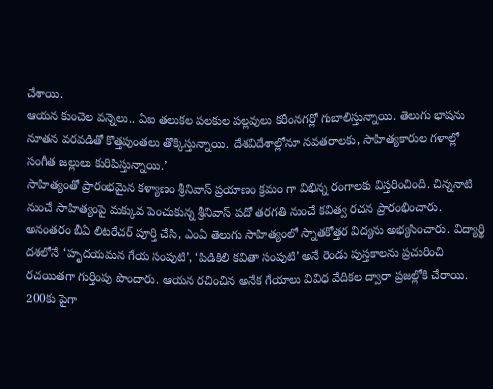చేశాయి.
ఆయన కుంచెల వన్నెలు.. ఏఐ తలుకల పలకుల పల్లవులు కరీంనగర్లో గుబాలిస్తున్నాయి. తెలుగు భాషను నూతన వరవడితో కొత్తపుంతలు తొక్కిస్తున్నాయి. దేశవిదేశాల్లోనూ నవతరాలకు, సాహిత్యకారుల గళాల్లో సంగీత జల్లులు కురిపిస్తున్నాయి.’
సాహిత్యంతో ప్రారంభమైన కళ్యాణం శ్రీనివాస్ ప్రయాణం క్రమం గా విభిన్న రంగాలకు విస్తరించింది. చిన్ననాటి నుంచే సాహిత్యంపై మక్కువ పెంచుకున్న శ్రీనివాస్ పదో తరగతి నుంచే కవిత్వ రచన ప్రారంభించారు. అనంతరం బీఏ లిటరేచర్ పూర్తి చేసి, ఎంఏ తెలుగు సాహిత్యంలో స్నాతకోత్తర విద్యను అభ్యసించారు. విద్యార్థి దశలోనే ‘హృదయమన గేయ సంపుటి’, ‘పిడికిలి కవితా సంపుటి’ అనే రెండు పుస్తకాలను ప్రచురించి రచయితగా గుర్తింపు పొందారు. ఆయన రచించిన అనేక గేయాలు వివిధ వేదికల ద్వారా ప్రజల్లోకి చేరాయి.
200కు పైగా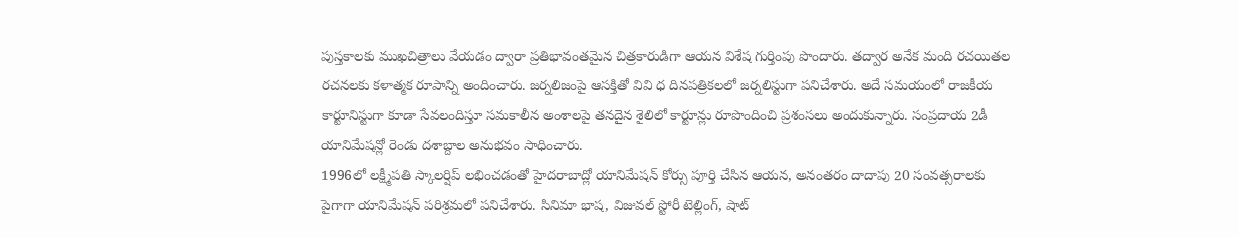పుస్తకాలకు ముఖచిత్రాలు వేయడం ద్వారా ప్రతిభావంతమైన చిత్రకారుడిగా ఆయన విశేష గుర్తింపు పొందారు. తద్వార అనేక మంది రచయితల రచనలకు కళాత్మక రూపాన్ని అందించారు. జర్నలిజంపై ఆసక్తితో వివి ధ దినపత్రికలలో జర్నలిస్టుగా పనిచేశారు. అదే సమయంలో రాజకీయ కార్టూనిస్టుగా కూడా సేవలందిస్తూ సమకాలీన అంశాలపై తనదైన శైలిలో కార్టూన్లు రూపొందించి ప్రశంసలు అందుకున్నారు. సంప్రదాయ 2డీ యానిమేషన్లో రెండు దశాబ్దాల అనుభవం సాధించారు.
1996లో లక్ష్మీపతి స్కాలర్షిప్ లభించడంతో హైదరాబాద్లో యానిమేషన్ కోర్సు పూర్తి చేసిన ఆయన, అనంతరం దాదాపు 20 సంవత్సరాలకు పైగాగా యానిమేషన్ పరిశ్రమలో పనిచేశారు. సినిమా భాష, విజువల్ స్టోరీ టెల్లింగ్, షాట్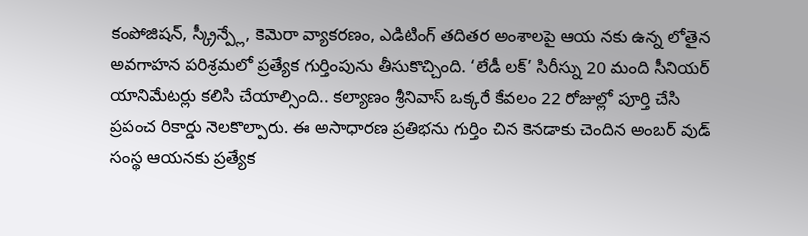కంపోజిషన్, స్క్రీన్ప్లే, కెమెరా వ్యాకరణం, ఎడిటింగ్ తదితర అంశాలపై ఆయ నకు ఉన్న లోతైన అవగాహన పరిశ్రమలో ప్రత్యేక గుర్తింపును తీసుకొచ్చింది. ‘లేడీ లక్’ సిరీస్ను 20 మంది సీనియర్ యానిమేటర్లు కలిసి చేయాల్సింది.. కల్యాణం శ్రీనివాస్ ఒక్కరే కేవలం 22 రోజుల్లో పూర్తి చేసి ప్రపంచ రికార్డు నెలకొల్పారు. ఈ అసాధారణ ప్రతిభను గుర్తిం చిన కెనడాకు చెందిన అంబర్ వుడ్ సంస్థ ఆయనకు ప్రత్యేక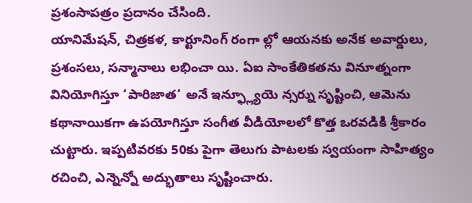ప్రశంసాపత్రం ప్రదానం చేసింది.
యానిమేషన్, చిత్రకళ, కార్టూనింగ్ రంగా ల్లో ఆయనకు అనేక అవార్డులు, ప్రశంసలు, సన్మానాలు లభించా యి. ఏఐ సాంకేతికతను వినూత్నంగా వినియోగిస్తూ ‘పారిజాత‘ అనే ఇన్ఫ్ల్యూయె న్సర్ను సృష్టించి, ఆమెను కథానాయికగా ఉపయోగిస్తూ సంగీత వీడియోలలో కొత్త ఒరవడికి శ్రీకారం చుట్టారు. ఇప్పటివరకు 50కు పైగా తెలుగు పాటలకు స్వయంగా సాహిత్యం రచించి, ఎన్నెన్నో అద్భుతాలు సృష్టించారు.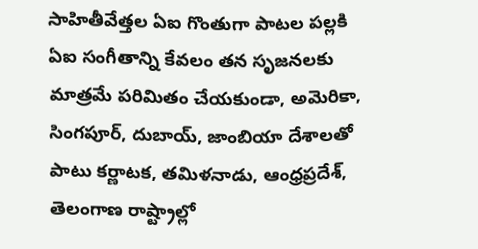సాహితీవేత్తల ఏఐ గొంతుగా పాటల పల్లకి
ఏఐ సంగీతాన్ని కేవలం తన సృజనలకు మాత్రమే పరిమితం చేయకుండా, అమెరికా, సింగపూర్, దుబాయ్, జాంబియా దేశాలతో పాటు కర్ణాటక, తమిళనాడు, ఆంధ్రప్రదేశ్, తెలంగాణ రాష్ట్రాల్లో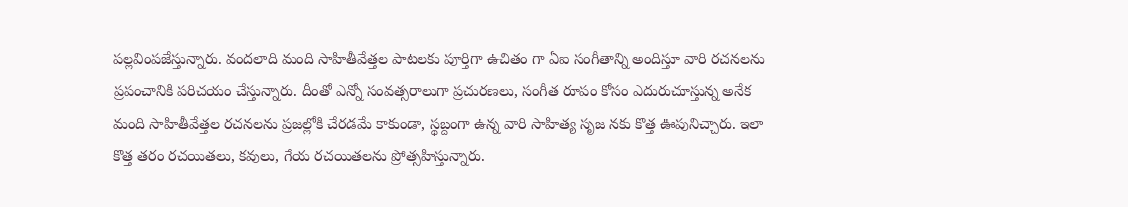పల్లవింపజేస్తున్నారు. వందలాది మంది సాహితీవేత్తల పాటలకు పూర్తిగా ఉచితం గా ఏఐ సంగీతాన్ని అందిస్తూ వారి రచనలను ప్రపంచానికి పరిచయం చేస్తున్నారు. దీంతో ఎన్నో సంవత్సరాలుగా ప్రచురణలు, సంగీత రూపం కోసం ఎదురుచూస్తున్న అనేక మంది సాహితీవేత్తల రచనలను ప్రజల్లోకి చేరడమే కాకుండా, స్థబ్దంగా ఉన్న వారి సాహిత్య సృజ నకు కొత్త ఊపునిచ్చారు. ఇలా కొత్త తరం రచయితలు, కవులు, గేయ రచయితలను ప్రోత్సహిస్తున్నారు.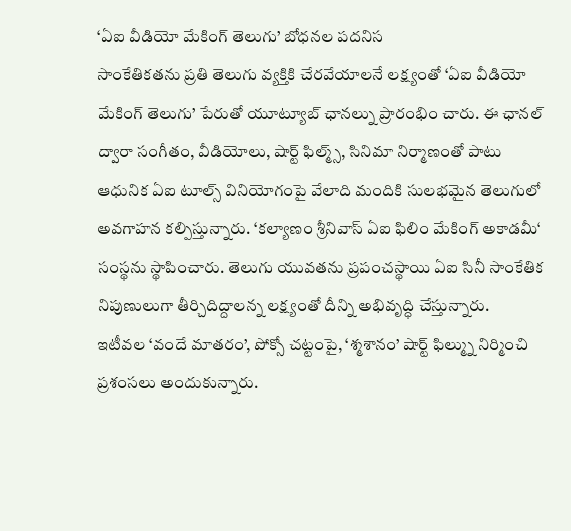‘ఏఐ వీడియో మేకింగ్ తెలుగు’ బోధనల పదనిస
సాంకేతికతను ప్రతి తెలుగు వ్యక్తికి చేరవేయాలనే లక్ష్యంతో ‘ఏఐ వీడియో మేకింగ్ తెలుగు’ పేరుతో యూట్యూబ్ ఛానల్ను ప్రారంభిం చారు. ఈ ఛానల్ ద్వారా సంగీతం, వీడియోలు, షార్ట్ ఫిల్మ్స్, సినిమా నిర్మాణంతో పాటు ఆధునిక ఏఐ టూల్స్ వినియోగంపై వేలాది మందికి సులభమైన తెలుగులో అవగాహన కల్పిస్తున్నారు. ‘కల్యాణం శ్రీనివాస్ ఏఐ ఫిలిం మేకింగ్ అకాడమీ‘ సంస్థను స్థాపించారు. తెలుగు యువతను ప్రపంచస్థాయి ఏఐ సినీ సాంకేతిక నిపుణులుగా తీర్చిదిద్దాలన్న లక్ష్యంతో దీన్ని అభివృద్ధి చేస్తున్నారు.
ఇటీవల ‘వందే మాతరం’, పోక్సో చట్టంపై, ‘శ్మశానం’ షార్ట్ ఫిల్మ్ను నిర్మించి ప్రశంసలు అందుకున్నారు.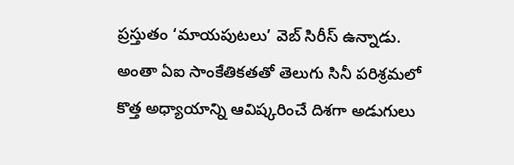ప్రస్తుతం ‘మాయపుటలు’ వెబ్ సిరీస్ ఉన్నాడు. అంతా ఏఐ సాంకేతికతతో తెలుగు సినీ పరిశ్రమలో కొత్త అధ్యాయాన్ని ఆవిష్కరించే దిశగా అడుగులు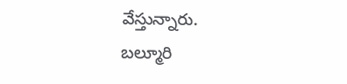వేస్తున్నారు.
బల్మూరి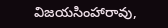విజయసింహారావు,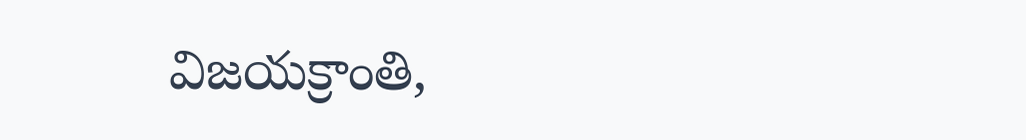విజయక్రాంతి,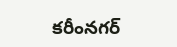కరీంనగర్